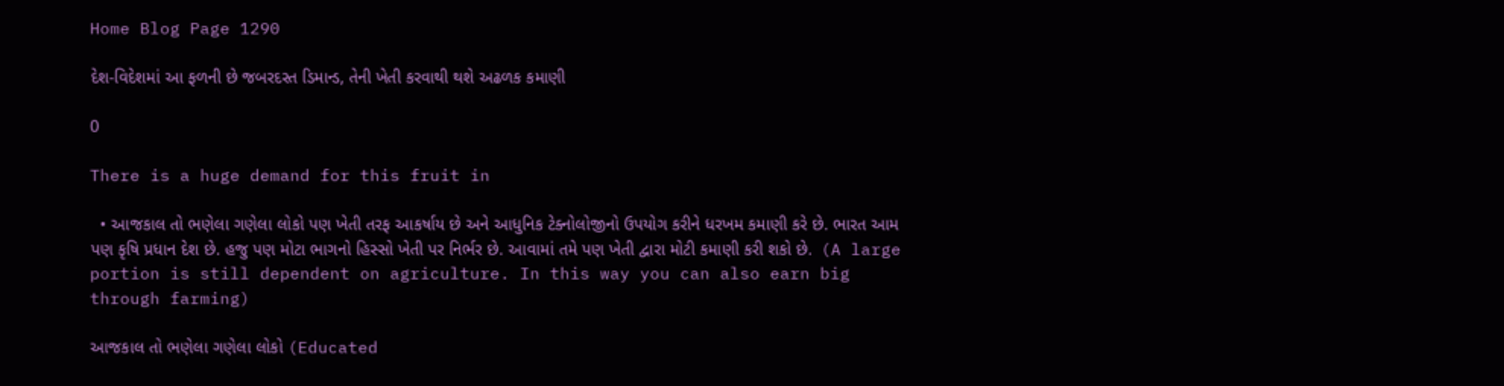Home Blog Page 1290

દેશ-વિદેશમાં આ ફળની છે જબરદસ્ત ડિમાન્ડ, તેની ખેતી કરવાથી થશે અઢળક કમાણી

0

There is a huge demand for this fruit in

  • આજકાલ તો ભણેલા ગણેલા લોકો પણ ખેતી તરફ આકર્ષાય છે અને આધુનિક ટેક્નોલોજીનો ઉપયોગ કરીને ધરખમ કમાણી કરે છે. ભારત આમ પણ કૃષિ પ્રધાન દેશ છે. હજુ પણ મોટા ભાગનો હિસ્સો ખેતી પર નિર્ભર છે. આવામાં તમે પણ ખેતી દ્વારા મોટી કમાણી કરી શકો છે.  (A large portion is still dependent on agriculture. In this way you can also earn big through farming)

આજકાલ તો ભણેલા ગણેલા લોકો (Educated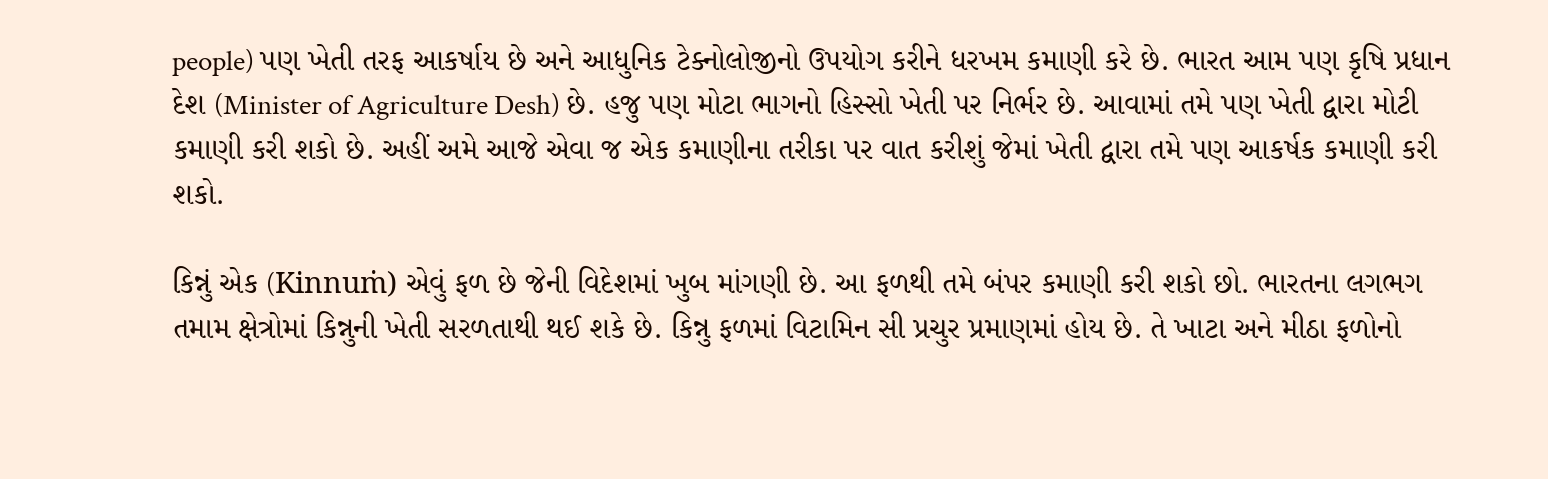people) પણ ખેતી તરફ આકર્ષાય છે અને આધુનિક ટેક્નોલોજીનો ઉપયોગ કરીને ધરખમ કમાણી કરે છે. ભારત આમ પણ કૃષિ પ્રધાન દેશ (Minister of Agriculture Desh) છે. હજુ પણ મોટા ભાગનો હિસ્સો ખેતી પર નિર્ભર છે. આવામાં તમે પણ ખેતી દ્વારા મોટી કમાણી કરી શકો છે. અહીં અમે આજે એવા જ એક કમાણીના તરીકા પર વાત કરીશું જેમાં ખેતી દ્વારા તમે પણ આકર્ષક કમાણી કરી શકો.

કિન્નું એક (Kinnuṁ) એવું ફળ છે જેની વિદેશમાં ખુબ માંગણી છે. આ ફળથી તમે બંપર કમાણી કરી શકો છો. ભારતના લગભગ તમામ ક્ષેત્રોમાં કિન્નુની ખેતી સરળતાથી થઈ શકે છે. કિન્નુ ફળમાં વિટામિન સી પ્રચુર પ્રમાણમાં હોય છે. તે ખાટા અને મીઠા ફળોનો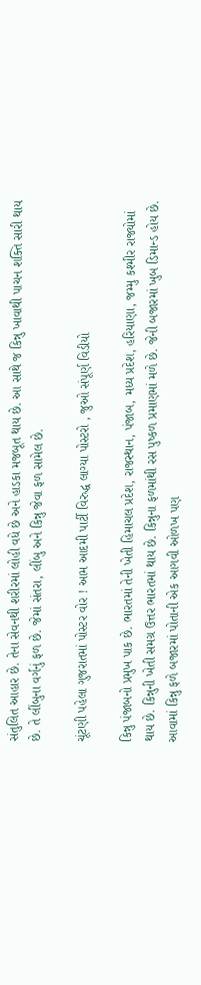સંતુલિત આહાર છે. તેના સેવનથી શરીરમાં લોહી વધે છે અને હાડકા મજબૂત થાય છે. આ સાથે જ કિન્નુ ખાવાથી પાચન શક્તિ સારી થાય છે. તે લીંબુના વર્ગનું ફળ છે. જેમાં સંતરા, લીંબુ અને કિન્નુ જેવા ફળ સામેલ છે.

ચૂંટણી પહેલા ગુજરાતમાં પોસ્ટર વોર ! આમ આદમી પાર્ટી વિરુદ્ધ લાગ્યા પોસ્ટરો , જુઓ સંપૂર્ણ વિડીયો

કિન્નુ પંજાબનો પ્રમુખ પાક છે. ભારતમાં તેની ખેતી હિમાચલ પ્રદેશ, રાજસ્થાન, પંજાબ, મધ્ય પ્રદેશ, હરિયાણા, જમ્મુ કશ્મીર રાજ્યોમાં થાય છે. કિન્નુની ખેતી સમગ્ર ઉત્તર ભારતમાં થાય છે. કિન્નુના ફળમાંથી રસ પુષ્કળ પ્રમાણમાં મળે છે. જેની બજારમાં ખુબ ડિમાન્ડ હોય છે. આવામાં કિન્નુ ફળે બજારમાં પોતાની એક આગવી ઓળખ પણ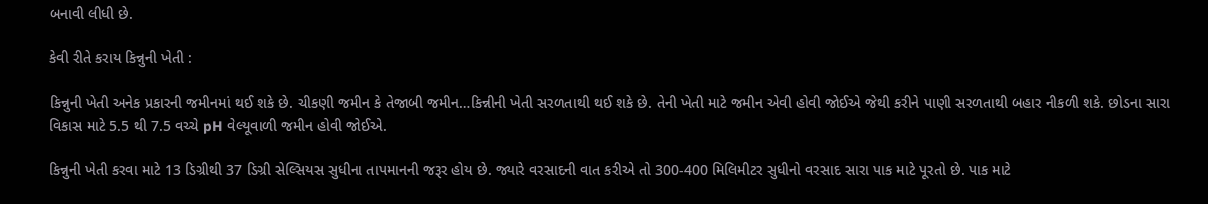બનાવી લીધી છે.

કેવી રીતે કરાય કિન્નુની ખેતી :

કિન્નુની ખેતી અનેક પ્રકારની જમીનમાં થઈ શકે છે. ચીકણી જમીન કે તેજાબી જમીન…કિન્નીની ખેતી સરળતાથી થઈ શકે છે. તેની ખેતી માટે જમીન એવી હોવી જોઈએ જેથી કરીને પાણી સરળતાથી બહાર નીકળી શકે. છોડના સારા વિકાસ માટે 5.5 થી 7.5 વચ્ચે pH વેલ્યૂવાળી જમીન હોવી જોઈએ.

કિન્નુની ખેતી કરવા માટે 13 ડિગ્રીથી 37 ડિગ્રી સેલ્સિયસ સુધીના તાપમાનની જરૂર હોય છે. જ્યારે વરસાદની વાત કરીએ તો 300-400 મિલિમીટર સુધીનો વરસાદ સારા પાક માટે પૂરતો છે. પાક માટે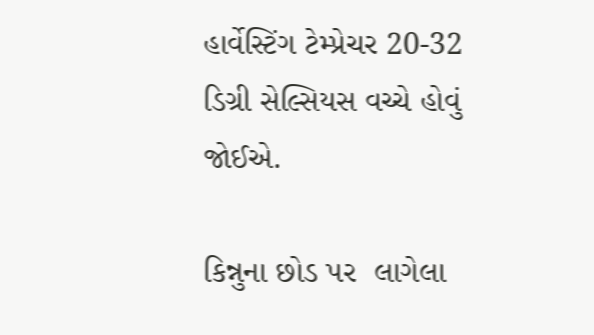હાર્વેસ્ટિંગ ટેમ્પ્રેચર 20-32 ડિગ્રી સેલ્સિયસ વચ્ચે હોવું જોઈએ.

કિન્નુના છોડ પર  લાગેલા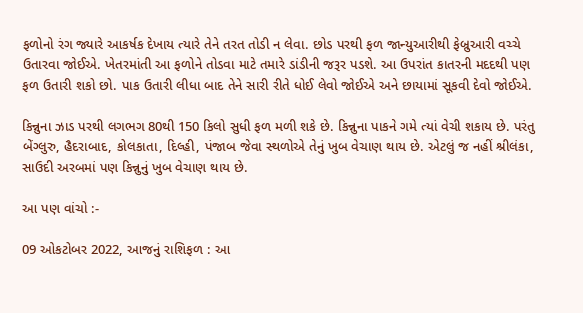ફળોનો રંગ જ્યારે આકર્ષક દેખાય ત્યારે તેને તરત તોડી ન લેવા. છોડ પરથી ફળ જાન્યુઆરીથી ફેબ્રુઆરી વચ્ચે ઉતારવા જોઈએ. ખેતરમાંતી આ ફળોને તોડવા માટે તમારે ડાંડીની જરૂર પડશે. આ ઉપરાંત કાતરની મદદથી પણ ફળ ઉતારી શકો છો. પાક ઉતારી લીધા બાદ તેને સારી રીતે ધોઈ લેવો જોઈએ અને છાયામાં સૂકવી દેવો જોઈએ.

કિન્નુના ઝાડ પરથી લગભગ 80થી 150 કિલો સુધી ફળ મળી શકે છે. કિન્નુના પાકને ગમે ત્યાં વેચી શકાય છે. પરંતુ બેંગ્લુરુ, હૈદરાબાદ, કોલકાતા, દિલ્હી, પંજાબ જેવા સ્થળોએ તેનું ખુબ વેચાણ થાય છે. એટલું જ નહીં શ્રીલંકા, સાઉદી અરબમાં પણ કિન્નુનું ખુબ વેચાણ થાય છે.

આ પણ વાંચો :-

09 ઓકટોબર 2022, આજનું રાશિફળ : આ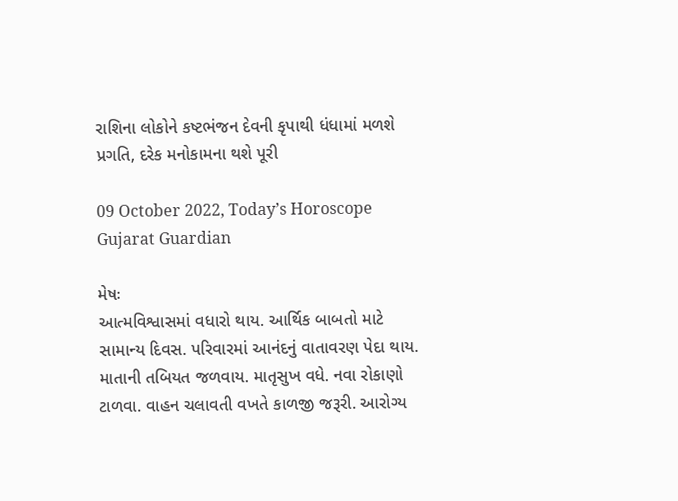રાશિના લોકોને કષ્ટભંજન દેવની કૃપાથી ધંધામાં મળશે પ્રગતિ, દરેક મનોકામના થશે પૂરી

09 October 2022, Today’s Horoscope Gujarat Guardian

મેષઃ
આત્મવિશ્વાસમાં વધારો થાય. આર્થિક બાબતો માટે સામાન્ય દિવસ. પરિવારમાં આનંદનું વાતાવરણ પેદા થાય. માતાની તબિયત જળવાય. માતૃસુખ વધે. નવા રોકાણો ટાળવા. વાહન ચલાવતી વખતે કાળજી જરૂરી. આરોગ્ય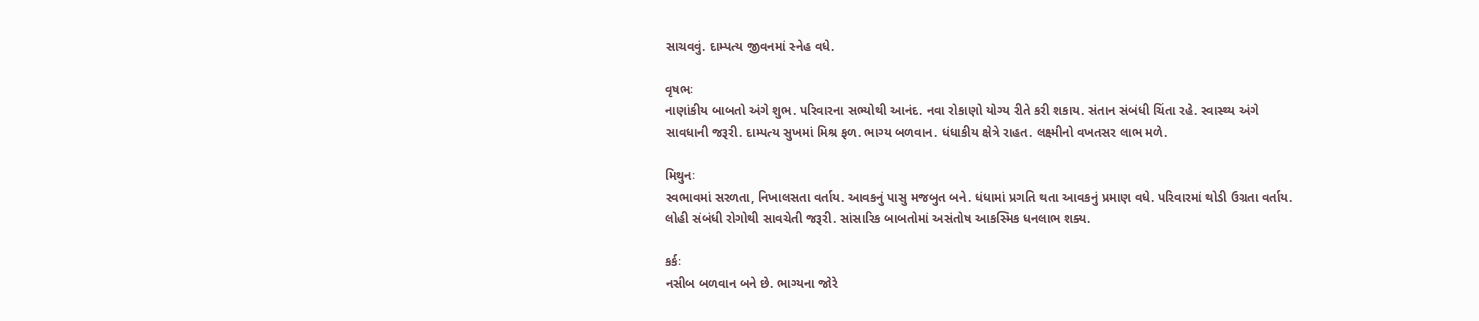સાચવવું. દામ્પત્ય જીવનમાં સ્નેહ વધે.

વૃષભઃ
નાણાંકીય બાબતો અંગે શુભ. પરિવારના સભ્યોથી આનંદ. નવા રોકાણો યોગ્ય રીતે કરી શકાય. સંતાન સંબંધી ચિંતા રહે. સ્વાસ્થ્ય અંગે સાવધાની જરૂરી. દામ્પત્ય સુખમાં મિશ્ર ફળ. ભાગ્ય બળવાન. ધંધાકીય ક્ષેત્રે રાહત. લક્ષ્મીનો વખતસર લાભ મળે.

મિથુનઃ
સ્વભાવમાં સરળતા, નિખાલસતા વર્તાય. આવકનું પાસુ મજબુત બને. ધંધામાં પ્રગતિ થતા આવકનું પ્રમાણ વધે. પરિવારમાં થોડી ઉગ્રતા વર્તાય. લોહી સંબંધી રોગોથી સાવચેતી જરૂરી. સાંસારિક બાબતોમાં અસંતોષ આકસ્મિક ધનલાભ શક્ય.

કર્કઃ
નસીબ બળવાન બને છે. ભાગ્યના જોરે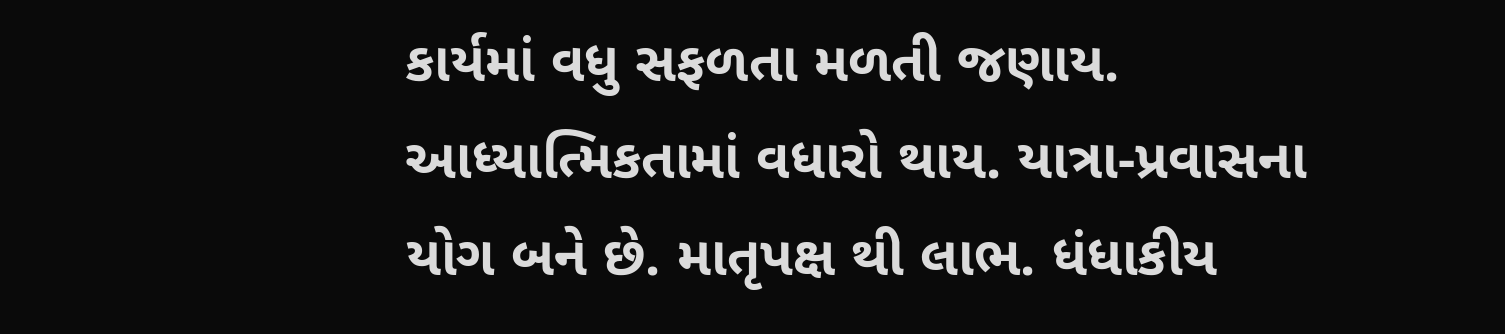કાર્યમાં વધુ સફળતા મળતી જણાય. આધ્યાત્મિકતામાં વધારો થાય. યાત્રા-પ્રવાસના યોગ બને છે. માતૃપક્ષ થી લાભ. ધંધાકીય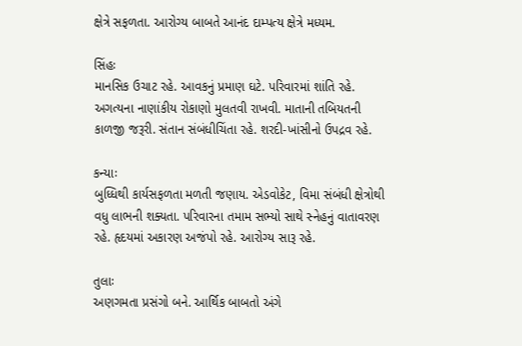ક્ષેત્રે સફળતા. આરોગ્ય બાબતે આનંદ દામ્પત્ય ક્ષેત્રે મધ્યમ.

સિંહઃ
માનસિક ઉચાટ રહે. આવકનું પ્રમાણ ઘટે. પરિવારમાં શાંતિ રહે. અગત્યના નાણાંકીય રોકાણો મુલતવી રાખવી. માતાની તબિયતની કાળજી જરૂરી. સંતાન સંબંધીચિંતા રહે. શરદી-ખાંસીનો ઉપદ્રવ રહે.

કન્યાઃ
બુધ્ધિથી કાર્યસફળતા મળતી જણાય. એડવોકેટ, વિમા સંબંધી ક્ષેત્રોથી વધુ લાભની શક્યતા. પરિવારના તમામ સભ્યો સાથે સ્નેહનું વાતાવરણ રહે. હૃદયમાં અકારણ અજંપો રહે. આરોગ્ય સારૂ રહે.

તુલાઃ
અણગમતા પ્રસંગો બને. આર્થિક બાબતો અંગે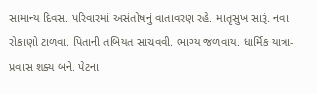સામાન્ય દિવસ. પરિવારમાં અસંતોષનું વાતાવરણ રહે. માતૃસુખ સારૂં. નવા રોકાણો ટાળવા. પિતાની તબિયત સાચવવી. ભાગ્ય જળવાય. ધાર્મિક યાત્રા-પ્રવાસ શક્ય બને. પેટના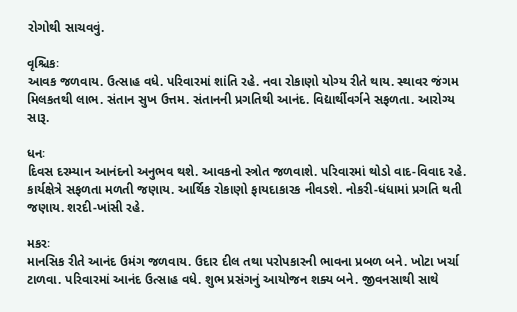રોગોથી સાચવવું.

વૃશ્ચિકઃ
આવક જળવાય. ઉત્સાહ વધે. પરિવારમાં શાંતિ રહે. નવા રોકાણો યોગ્ય રીતે થાય. સ્થાવર જંગમ મિલકતથી લાભ. સંતાન સુખ ઉત્તમ. સંતાનની પ્રગતિથી આનંદ. વિદ્યાર્થીવર્ગને સફળતા. આરોગ્ય સારૂ.

ધનઃ
દિવસ દરમ્યાન આનંદનો અનુભવ થશે. આવકનો સ્ત્રોત જળવાશે. પરિવારમાં થોડો વાદ-વિવાદ રહે. કાર્યક્ષેત્રે સફળતા મળતી જણાય. આર્થિક રોકાણો ફાયદાકારક નીવડશે. નોકરી-ધંધામાં પ્રગતિ થતી જણાય. શરદી-ખાંસી રહે.

મકરઃ
માનસિક રીતે આનંદ ઉમંગ જળવાય. ઉદાર દીલ તથા પરોપકારની ભાવના પ્રબળ બને. ખોટા ખર્ચા ટાળવા. પરિવારમાં આનંદ ઉત્સાહ વધે. શુભ પ્રસંગનું આયોજન શક્ય બને. જીવનસાથી સાથે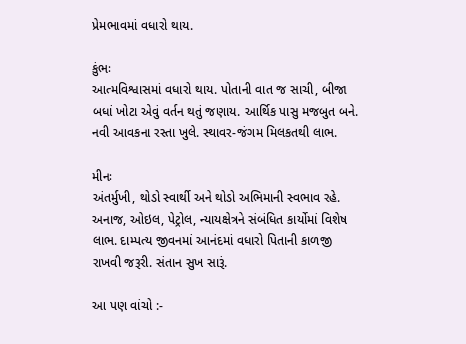પ્રેમભાવમાં વધારો થાય.

કુંભઃ
આત્મવિશ્વાસમાં વધારો થાય. પોતાની વાત જ સાચી, બીજા બધાં ખોટા એવું વર્તન થતું જણાય. આર્થિક પાસુ મજબુત બને. નવી આવકના રસ્તા ખુલે. સ્થાવર-જંગમ મિલકતથી લાભ.

મીનઃ
અંતર્મુખી, થોડો સ્વાર્થી અને થોડો અભિમાની સ્વભાવ રહે. અનાજ, ઓઇલ, પેટ્રોલ, ન્યાયક્ષેત્રને સંબંધિત કાર્યોમાં વિશેષ લાભ. દામ્પત્ય જીવનમાં આનંદમાં વધારો પિતાની કાળજી રાખવી જરૂરી. સંતાન સુખ સારૂં.

આ પણ વાંચો :-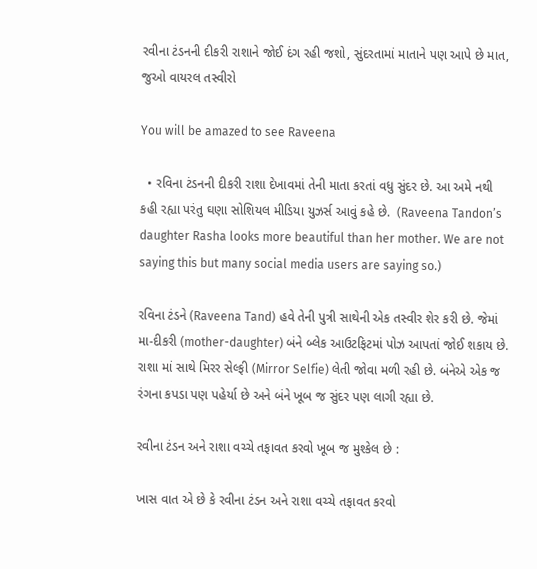રવીના ટંડનની દીકરી રાશાને જોઈ દંગ રહી જશો, સુંદરતામાં માતાને પણ આપે છે માત, જુઓ વાયરલ તસ્વીરો

You will be amazed to see Raveena

  • રવિના ટંડનની દીકરી રાશા દેખાવમાં તેની માતા કરતાં વધુ સુંદર છે. આ અમે નથી કહી રહ્યા પરંતુ ઘણા સોશિયલ મીડિયા યુઝર્સ આવું કહે છે.  (Raveena Tandon’s daughter Rasha looks more beautiful than her mother. We are not saying this but many social media users are saying so.)

રવિના ટંડને (Raveena Tand) હવે તેની પુત્રી સાથેની એક તસ્વીર શેર કરી છે. જેમાં મા-દીકરી (mother-daughter) બંને બ્લેક આઉટફિટમાં પોઝ આપતાં જોઈ શકાય છે. રાશા માં સાથે મિરર સેલ્ફી (Mirror Selfie) લેતી જોવા મળી રહી છે. બંનેએ એક જ રંગના કપડા પણ પહેર્યા છે અને બંને ખૂબ જ સુંદર પણ લાગી રહ્યા છે.

રવીના ટંડન અને રાશા વચ્ચે તફાવત કરવો ખૂબ જ મુશ્કેલ છે :

ખાસ વાત એ છે કે રવીના ટંડન અને રાશા વચ્ચે તફાવત કરવો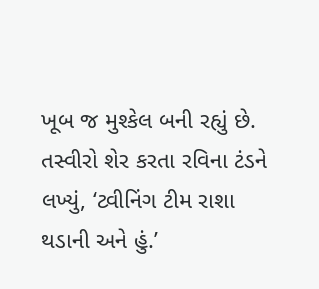ખૂબ જ મુશ્કેલ બની રહ્યું છે. તસ્વીરો શેર કરતા રવિના ટંડને લખ્યું, ‘ટ્વીનિંગ ટીમ રાશા થડાની અને હું.’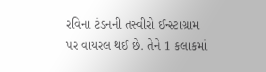રવિના ટંડનની તસ્વીરો ઈન્સ્ટાગ્રામ પર વાયરલ થઈ છે. તેને 1 કલાકમાં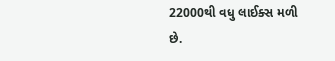22000થી વધુ લાઈક્સ મળી છે.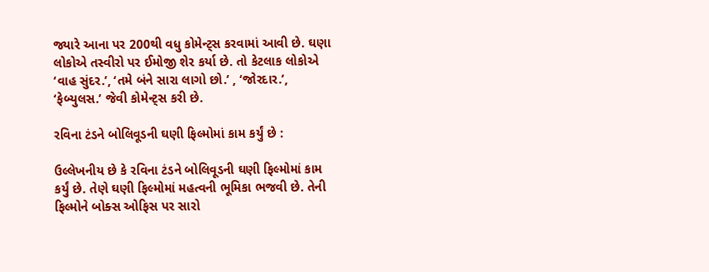જ્યારે આના પર 200થી વધુ કોમેન્ટ્સ કરવામાં આવી છે. ઘણા લોકોએ તસ્વીરો પર ઈમોજી શેર કર્યા છે. તો કેટલાક લોકોએ ‘વાહ સુંદર.’, ‘તમે બંને સારા લાગો છો.’ , ‘જોરદાર.’, ‘ફેબ્યુલસ.’ જેવી કોમેન્ટ્સ કરી છે.

રવિના ટંડને બોલિવૂડની ઘણી ફિલ્મોમાં કામ કર્યું છે :

ઉલ્લેખનીય છે કે રવિના ટંડને બોલિવૂડની ઘણી ફિલ્મોમાં કામ કર્યું છે. તેણે ઘણી ફિલ્મોમાં મહત્વની ભૂમિકા ભજવી છે. તેની ફિલ્મોને બોક્સ ઓફિસ પર સારો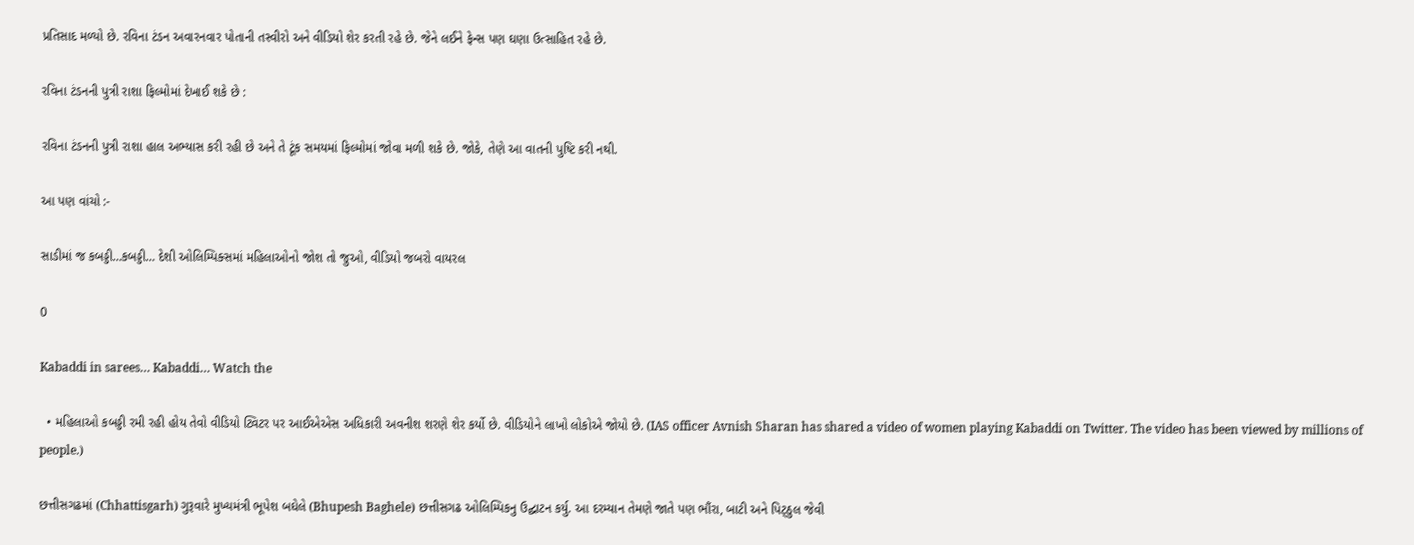પ્રતિસાદ મળ્યો છે. રવિના ટંડન અવારનવાર પોતાની તસ્વીરો અને વીડિયો શેર કરતી રહે છે. જેને લઈને ફેન્સ પણ ઘણા ઉત્સાહિત રહે છે.

રવિના ટંડનની પુત્રી રાશા ફિલ્મોમાં દેખાઈ શકે છે :

રવિના ટંડનની પુત્રી રાશા હાલ અભ્યાસ કરી રહી છે અને તે ટૂંક સમયમાં ફિલ્મોમાં જોવા મળી શકે છે. જોકે, તેણે આ વાતની પુષ્ટિ કરી નથી.

આ પણ વાંચો :-

સાડીમાં જ કબડ્ડી…કબડ્ડી… દેશી ઓલિમ્પિક્સમાં મહિલાઓનો જોશ તો જુઓ, વીડિયો જબરો વાયરલ

0

Kabaddi in sarees… Kabaddi… Watch the

  • મહિલાઓ કબડ્ડી રમી રહી હોય તેવો વીડિયો ટ્વિટર પર આઈએએસ અધિકારી અવનીશ શરણે શેર કર્યો છે. વીડિયોને લાખો લોકોએ જોયો છે. (IAS officer Avnish Sharan has shared a video of women playing Kabaddi on Twitter. The video has been viewed by millions of people.)

છત્તીસગઢમાં (Chhattisgarh) ગુરૂવારે મુખ્યમંત્રી ભૂપેશ બઘેલે (Bhupesh Baghele) છત્તીસગઢ ઓલિમ્પિકનુ ઉદ્ઘાટન કર્યુ. આ દરમ્યાન તેમણે જાતે પણ ભૌંરા, બાટી અને પિટ્ઠુલ જેવી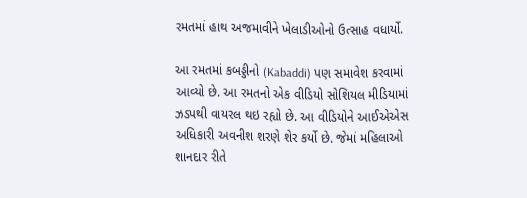રમતમાં હાથ અજમાવીને ખેલાડીઓનો ઉત્સાહ વધાર્યો.

આ રમતમાં કબડ્ડીનો (Kabaddi) પણ સમાવેશ કરવામાં આવ્યો છે. આ રમતનો એક વીડિયો સોશિયલ મીડિયામાં ઝડપથી વાયરલ થઇ રહ્યો છે. આ વીડિયોને આઈએએસ અધિકારી અવનીશ શરણે શેર કર્યો છે. જેમાં મહિલાઓ શાનદાર રીતે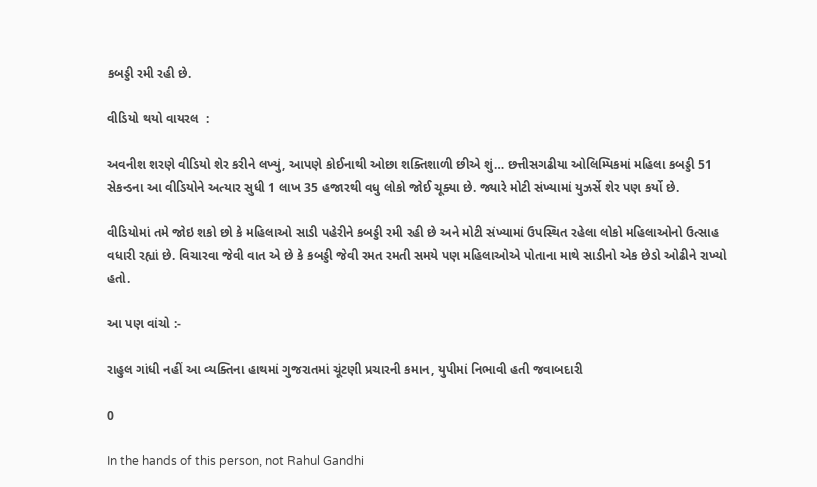કબડ્ડી રમી રહી છે.

વીડિયો થયો વાયરલ  :

અવનીશ શરણે વીડિયો શેર કરીને લખ્યું, આપણે કોઈનાથી ઓછા શક્તિશાળી છીએ શું… છત્તીસગઢીયા ઓલિમ્પિકમાં મહિલા કબડ્ડી 51 સેકન્ડના આ વીડિયોને અત્યાર સુધી 1 લાખ 35 હજારથી વધુ લોકો જોઈ ચૂક્યા છે. જ્યારે મોટી સંખ્યામાં યુઝર્સે શેર પણ કર્યો છે.

વીડિયોમાં તમે જોઇ શકો છો કે મહિલાઓ સાડી પહેરીને કબડ્ડી રમી રહી છે અને મોટી સંખ્યામાં ઉપસ્થિત રહેલા લોકો મહિલાઓનો ઉત્સાહ વધારી રહ્યાં છે. વિચારવા જેવી વાત એ છે કે કબડ્ડી જેવી રમત રમતી સમયે પણ મહિલાઓએ પોતાના માથે સાડીનો એક છેડો ઓઢીને રાખ્યો હતો.

આ પણ વાંચો :-

રાહુલ ગાંધી નહીં આ વ્યક્તિના હાથમાં ગુજરાતમાં ચૂંટણી પ્રચારની કમાન, યુપીમાં નિભાવી હતી જવાબદારી

0

In the hands of this person, not Rahul Gandhi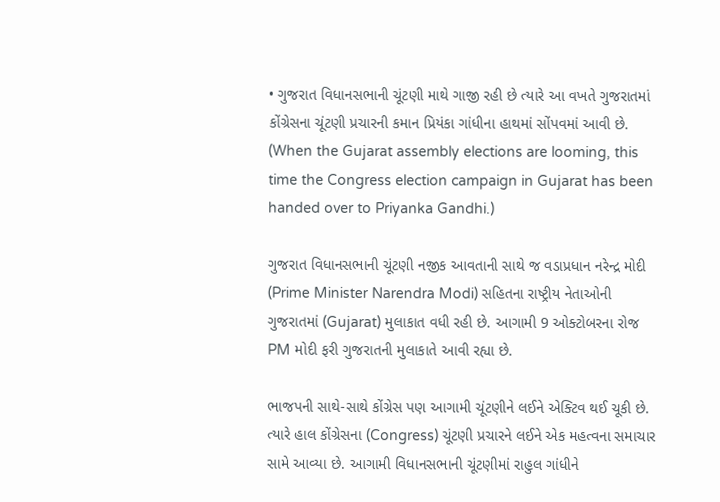• ગુજરાત વિધાનસભાની ચૂંટણી માથે ગાજી રહી છે ત્યારે આ વખતે ગુજરાતમાં કોંગ્રેસના ચૂંટણી પ્રચારની કમાન પ્રિયંકા ગાંધીના હાથમાં સોંપવમાં આવી છે. (When the Gujarat assembly elections are looming, this time the Congress election campaign in Gujarat has been handed over to Priyanka Gandhi.)

ગુજરાત વિધાનસભાની ચૂંટણી નજીક આવતાની સાથે જ વડાપ્રધાન નરેન્દ્ર મોદી (Prime Minister Narendra Modi) સહિતના રાષ્ટ્રીય નેતાઓની ગુજરાતમાં (Gujarat) મુલાકાત વધી રહી છે. આગામી 9 ઓક્ટોબરના રોજ PM મોદી ફરી ગુજરાતની મુલાકાતે આવી રહ્યા છે.

ભાજપની સાથે-સાથે કોંગ્રેસ પણ આગામી ચૂંટણીને લઈને એક્ટિવ થઈ ચૂકી છે. ત્યારે હાલ કોંગ્રેસના (Congress) ચૂંટણી પ્રચારને લઈને એક મહત્વના સમાચાર સામે આવ્યા છે. આગામી વિધાનસભાની ચૂંટણીમાં રાહુલ ગાંધીને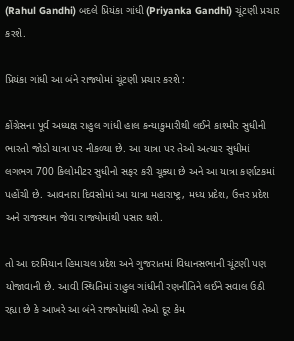(Rahul Gandhi) બદલે પ્રિયંકા ગાંધી (Priyanka Gandhi) ચૂંટણી પ્રચાર કરશે.

પ્રિયંકા ગાંધી આ બંને રાજ્યોમાં ચૂંટણી પ્રચાર કરશે :

કોંગ્રેસના પૂર્વ અધ્યક્ષ રાહુલ ગાંધી હાલ કન્યાકુમારીથી લઈને કાશ્મીર સુધીની ભારતો જોડો યાત્રા પર નીકળ્યા છે. આ યાત્રા પર તેઓ અત્યાર સુધીમાં લગભગ 700 કિલોમીટર સુધીનો સફર કરી ચૂક્યા છે અને આ યાત્રા કર્ણાટકમાં પહોંચી છે. આવનારા દિવસોમાં આ યાત્રા મહારાષ્ટ્ર, મધ્ય પ્રદેશ, ઉત્તર પ્રદેશ અને રાજસ્થાન જેવા રાજ્યોમાંથી પસાર થશે.

તો આ દરમિયાન હિમાચલ પ્રદેશ અને ગુજરાતમાં વિધાનસભાની ચૂંટણી પણ યોજાવાની છે. આવી સ્થિતિમાં રાહુલ ગાંધીની રણનીતિને લઈને સવાલ ઉઠી રહ્યા છે કે આખરે આ બંને રાજ્યોમાંથી તેઓ દૂર કેમ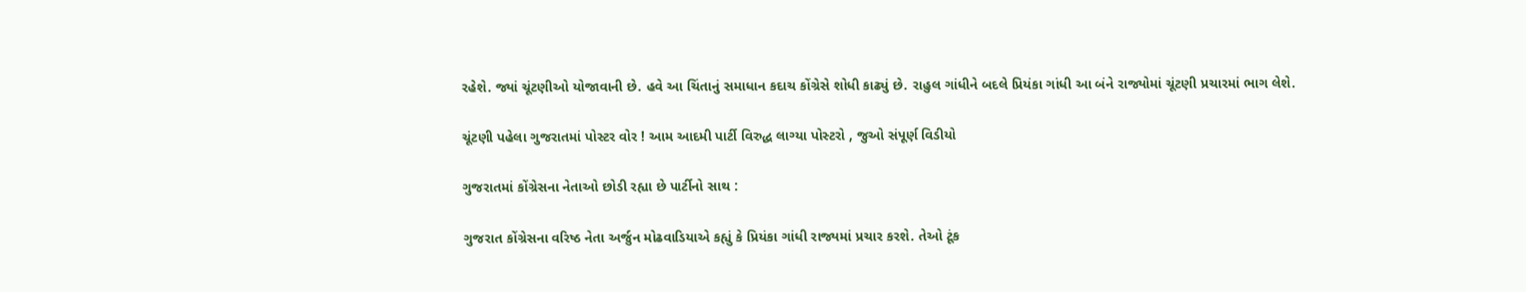રહેશે. જ્યાં ચૂંટણીઓ યોજાવાની છે. હવે આ ચિંતાનું સમાધાન કદાચ કોંગ્રેસે શોધી કાઢ્યું છે. રાહુલ ગાંધીને બદલે પ્રિયંકા ગાંધી આ બંને રાજ્યોમાં ચૂંટણી પ્રચારમાં ભાગ લેશે.

ચૂંટણી પહેલા ગુજરાતમાં પોસ્ટર વોર ! આમ આદમી પાર્ટી વિરુદ્ધ લાગ્યા પોસ્ટરો , જુઓ સંપૂર્ણ વિડીયો

ગુજરાતમાં કોંગ્રેસના નેતાઓ છોડી રહ્યા છે પાર્ટીનો સાથ :

ગુજરાત કોંગ્રેસના વરિષ્ઠ નેતા અર્જુન મોઢવાડિયાએ કહ્યું કે પ્રિયંકા ગાંધી રાજ્યમાં પ્રચાર કરશે. તેઓ ટૂંક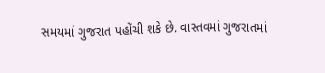સમયમાં ગુજરાત પહોંચી શકે છે. વાસ્તવમાં ગુજરાતમાં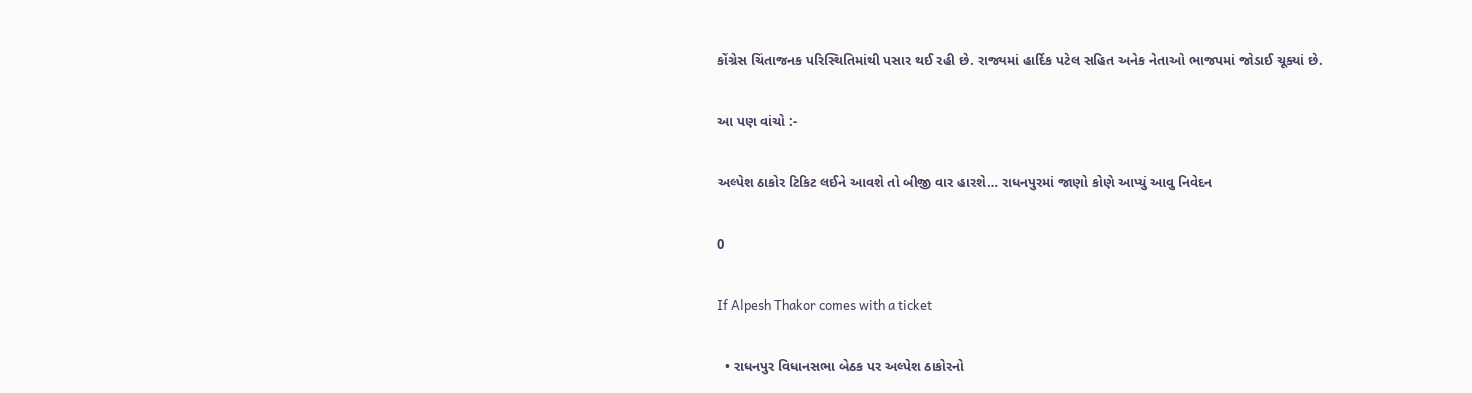કોંગ્રેસ ચિંતાજનક પરિસ્થિતિમાંથી પસાર થઈ રહી છે. રાજ્યમાં હાર્દિક પટેલ સહિત અનેક નેતાઓ ભાજપમાં જોડાઈ ચૂક્યાં છે.

આ પણ વાંચો :-

અલ્પેશ ઠાકોર ટિકિટ લઈને આવશે તો બીજી વાર હારશે… રાધનપુરમાં જાણો કોણે આપ્યું આવુ નિવેદન

0

If Alpesh Thakor comes with a ticket

  • રાધનપુર વિધાનસભા બેઠક પર અલ્પેશ ઠાકોરનો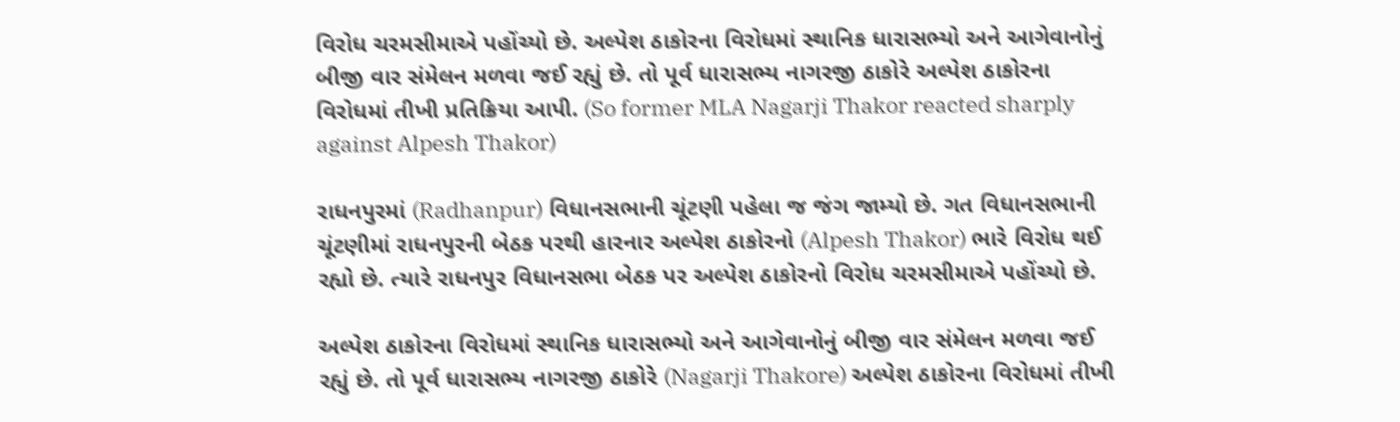વિરોધ ચરમસીમાએ પહોંચ્યો છે. અલ્પેશ ઠાકોરના વિરોધમાં સ્થાનિક ધારાસભ્યો અને આગેવાનોનું બીજી વાર સંમેલન મળવા જઈ રહ્યું છે. તો પૂર્વ ધારાસભ્ય નાગરજી ઠાકોરે અલ્પેશ ઠાકોરના વિરોધમાં તીખી પ્રતિક્રિયા આપી. (So former MLA Nagarji Thakor reacted sharply against Alpesh Thakor)

રાધનપુરમાં (Radhanpur) વિધાનસભાની ચૂંટણી પહેલા જ જંગ જામ્યો છે. ગત વિધાનસભાની ચૂંટણીમાં રાધનપુરની બેઠક પરથી હારનાર અલ્પેશ ઠાકોરનો (Alpesh Thakor) ભારે વિરોધ થઈ રહ્યો છે. ત્યારે રાધનપુર વિધાનસભા બેઠક પર અલ્પેશ ઠાકોરનો વિરોધ ચરમસીમાએ પહોંચ્યો છે.

અલ્પેશ ઠાકોરના વિરોધમાં સ્થાનિક ધારાસભ્યો અને આગેવાનોનું બીજી વાર સંમેલન મળવા જઈ રહ્યું છે. તો પૂર્વ ધારાસભ્ય નાગરજી ઠાકોરે (Nagarji Thakore) અલ્પેશ ઠાકોરના વિરોધમાં તીખી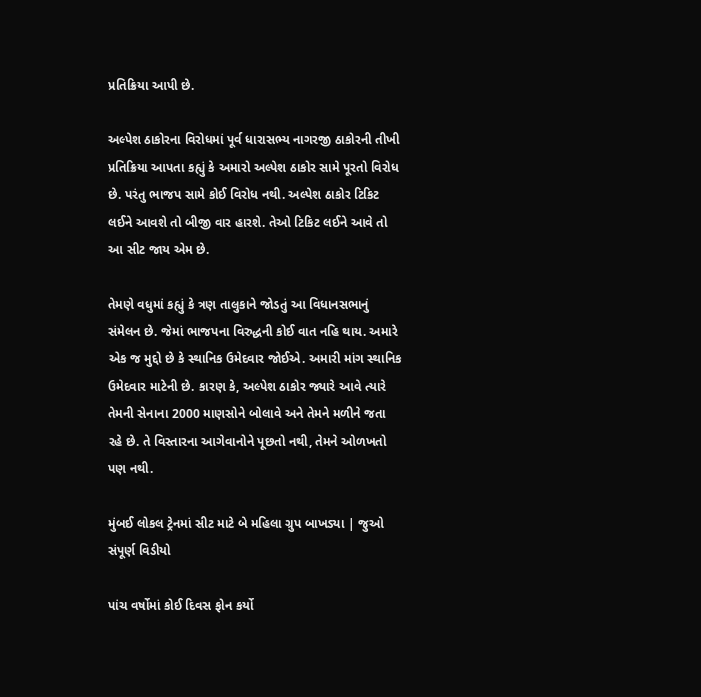પ્રતિક્રિયા આપી છે.

અલ્પેશ ઠાકોરના વિરોધમાં પૂર્વ ધારાસભ્ય નાગરજી ઠાકોરની તીખી પ્રતિક્રિયા આપતા કહ્યું કે અમારો અલ્પેશ ઠાકોર સામે પૂરતો વિરોધ છે. પરંતુ ભાજપ સામે કોઈ વિરોધ નથી. અલ્પેશ ઠાકોર ટિકિટ લઈને આવશે તો બીજી વાર હારશે. તેઓ ટિકિટ લઈને આવે તો આ સીટ જાય એમ છે.

તેમણે વધુમાં કહ્યું કે ત્રણ તાલુકાને જોડતું આ વિધાનસભાનું સંમેલન છે. જેમાં ભાજપના વિરુદ્ધની કોઈ વાત નહિ થાય. અમારે એક જ મુદ્દો છે કે સ્થાનિક ઉમેદવાર જોઈએ. અમારી માંગ સ્થાનિક ઉમેદવાર માટેની છે. કારણ કે, અલ્પેશ ઠાકોર જ્યારે આવે ત્યારે તેમની સેનાના 2000 માણસોને બોલાવે અને તેમને મળીને જતા રહે છે. તે વિસ્તારના આગેવાનોને પૂછતો નથી, તેમને ઓળખતો પણ નથી.

મુંબઈ લોકલ ટ્રેનમાં સીટ માટે બે મહિલા ગ્રુપ બાખડ્યા | જુઓ સંપૂર્ણ વિડીયો

પાંચ વર્ષોમાં કોઈ દિવસ ફોન કર્યો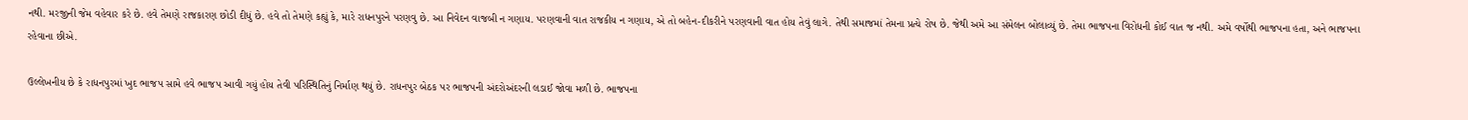નથી. મરજીની જેમ વહેવાર કરે છે. હવે તેમણે રાજકારણ છોડી દીધું છે. હવે તો તેમણે કહ્યું કે, મારે રાધનપુરને પરણવુ છે. આ નિવેદન વાજબી ન ગણાય. પરણવાની વાત રાજકીય ન ગણાય, એ તો બહેન-દીકરીને પરણવાની વાત હોય તેવું લાગે. તેથી સમાજમાં તેમના પ્રત્યે રોષ છે. જેથી અમે આ સંમેલન બોલાવ્યું છે. તેમા ભાજપના વિરોધની કોઈ વાત જ નથી. અમે વર્ષોથી ભાજપના હતા, અને ભાજપના રહેવાના છીએ.

ઉલ્લેખનીય છે કે રાધનપુરમાં ખુદ ભાજપ સામે હવે ભાજપ આવી ગયું હોય તેવી પરિસ્થિતિનું નિર્માણ થયું છે. રાધનપુર બેઠક પર ભાજપની અંદરોઅંદરની લડાઈ જોવા મળી છે. ભાજપના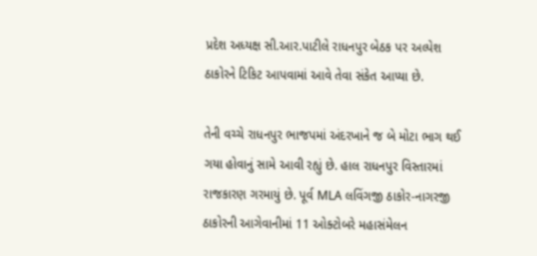પ્રદેશ અધ્યક્ષ સી.આર.પાટીલે રાધનપુર બેઠક પર અલ્પેશ ઠાકોરને ટિકિટ આપવામાં આવે તેવા સંકેત આપ્યા છે.

તેની વચ્ચે રાધનપુર ભાજપમાં અંદરખાને જ બે મોટા ભાગ થઈ ગયા હોવાનું સામે આવી રહ્યું છે. હાલ રાધનપુર વિસ્તારમાં રાજકારણ ગરમાયું છે. પૂર્વ MLA લવિંગજી ઠાકોર-નાગરજી ઠાકોરની આગેવાનીમાં 11 ઓક્ટોબરે મહાસંમેલન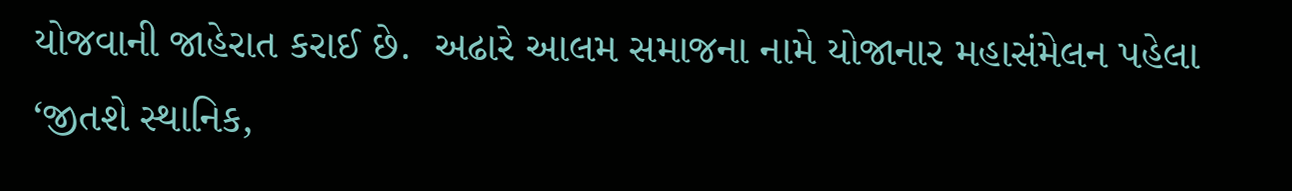યોજવાની જાહેરાત કરાઈ છે.  અઢારે આલમ સમાજના નામે યોજાનાર મહાસંમેલન પહેલા ‘જીતશે સ્થાનિક,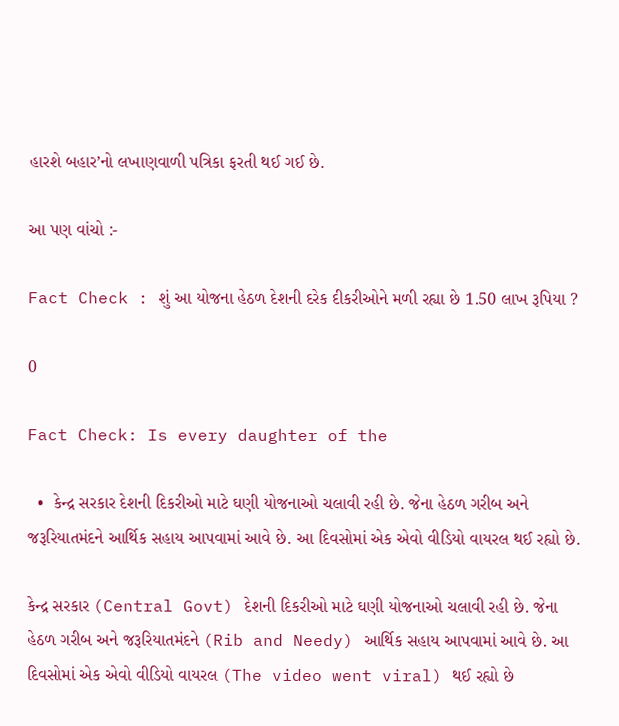હારશે બહાર’નો લખાણવાળી પત્રિકા ફરતી થઈ ગઈ છે.

આ પણ વાંચો :-

Fact Check : શું આ યોજના હેઠળ દેશની દરેક દીકરીઓને મળી રહ્યા છે 1.50 લાખ રૂપિયા ?

0

Fact Check: Is every daughter of the

  •  કેન્દ્ર સરકાર દેશની દિકરીઓ માટે ઘણી યોજનાઓ ચલાવી રહી છે. જેના હેઠળ ગરીબ અને જરૂરિયાતમંદને આર્થિક સહાય આપવામાં આવે છે. આ દિવસોમાં એક એવો વીડિયો વાયરલ થઈ રહ્યો છે.

કેન્દ્ર સરકાર (Central Govt) દેશની દિકરીઓ માટે ઘણી યોજનાઓ ચલાવી રહી છે. જેના હેઠળ ગરીબ અને જરૂરિયાતમંદને (Rib and Needy) આર્થિક સહાય આપવામાં આવે છે. આ દિવસોમાં એક એવો વીડિયો વાયરલ (The video went viral) થઈ રહ્યો છે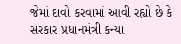જેમાં દાવો કરવામાં આવી રહ્યો છે કે સરકાર પ્રધાનમંત્રી કન્યા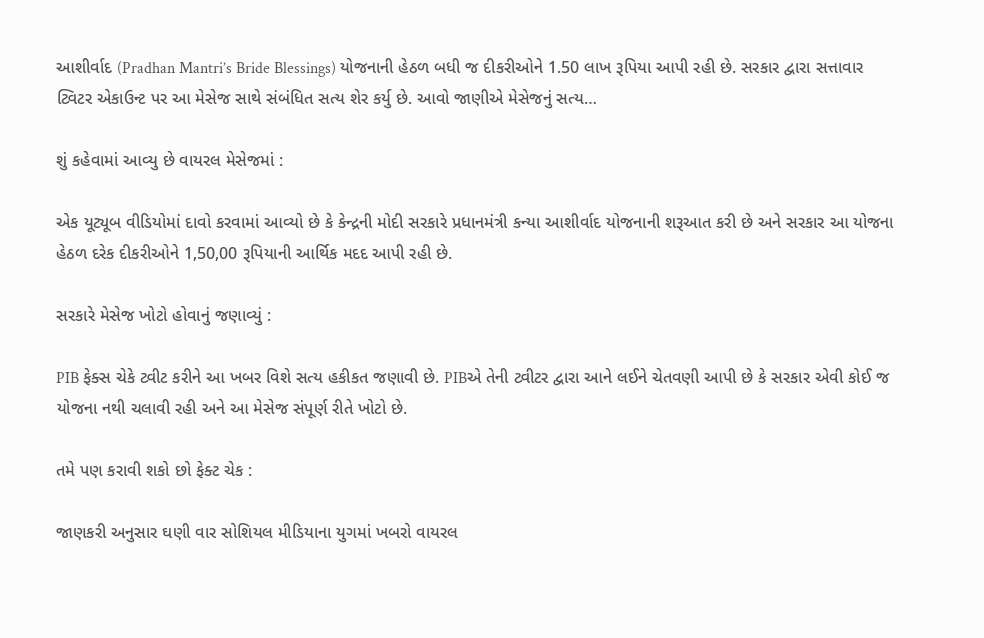આશીર્વાદ (Pradhan Mantri’s Bride Blessings) યોજનાની હેઠળ બધી જ દીકરીઓને 1.50 લાખ રૂપિયા આપી રહી છે. સરકાર દ્વારા સત્તાવાર ટ્વિટર એકાઉન્ટ પર આ મેસેજ સાથે સંબંધિત સત્ય શેર કર્યુ છે. આવો જાણીએ મેસેજનું સત્ય…

શું કહેવામાં આવ્યુ છે વાયરલ મેસેજમાં :

એક યૂટ્યૂબ વીડિયોમાં દાવો કરવામાં આવ્યો છે કે કેન્દ્રની મોદી સરકારે પ્રધાનમંત્રી કન્યા આશીર્વાદ યોજનાની શરૂઆત કરી છે અને સરકાર આ યોજના હેઠળ દરેક દીકરીઓને 1,50,00 રૂપિયાની આર્થિક મદદ આપી રહી છે.

સરકારે મેસેજ ખોટો હોવાનું જણાવ્યું :

PIB ફેક્સ ચેકે ટ્વીટ કરીને આ ખબર વિશે સત્ય હકીકત જણાવી છે. PIBએ તેની ટ્વીટર દ્વારા આને લઈને ચેતવણી આપી છે કે સરકાર એવી કોઈ જ યોજના નથી ચલાવી રહી અને આ મેસેજ સંપૂર્ણ રીતે ખોટો છે.

તમે પણ કરાવી શકો છો ફેક્ટ ચેક :

જાણકરી અનુસાર ઘણી વાર સોશિયલ મીડિયાના યુગમાં ખબરો વાયરલ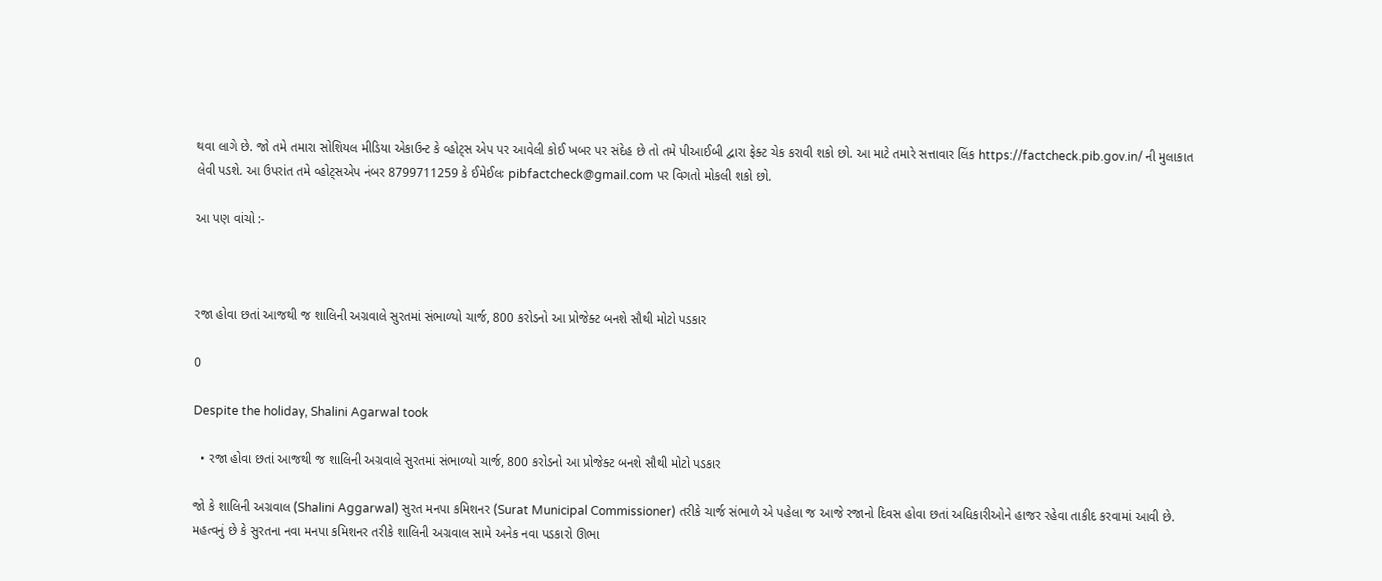થવા લાગે છે. જો તમે તમારા સોશિયલ મીડિયા એકાઉન્ટ કે વ્હોટ્સ એપ પર આવેલી કોઈ ખબર પર સંદેહ છે તો તમે પીઆઈબી દ્વારા ફેક્ટ ચેક કરાવી શકો છો. આ માટે તમારે સત્તાવાર લિંક https://factcheck.pib.gov.in/ ની મુલાકાત લેવી પડશે. આ ઉપરાંત તમે વ્હોટ્સએપ નંબર 8799711259 કે ઈમેઈલઃ pibfactcheck@gmail.com પર વિગતો મોકલી શકો છો.

આ પણ વાંચો :-



રજા હોવા છતાં આજથી જ શાલિની અગ્રવાલે સુરતમાં સંભાળ્યો ચાર્જ, 800 કરોડનો આ પ્રોજેક્ટ બનશે સૌથી મોટો પડકાર

0

Despite the holiday, Shalini Agarwal took

  • રજા હોવા છતાં આજથી જ શાલિની અગ્રવાલે સુરતમાં સંભાળ્યો ચાર્જ, 800 કરોડનો આ પ્રોજેક્ટ બનશે સૌથી મોટો પડકાર

જો કે શાલિની અગ્રવાલ (Shalini Aggarwal) સુરત મનપા કમિશનર (Surat Municipal Commissioner) તરીકે ચાર્જ સંભાળે એ પહેલા જ આજે રજાનો દિવસ હોવા છતાં અધિકારીઓને હાજર રહેવા તાકીદ કરવામાં આવી છે. મહત્વનું છે કે સુરતના નવા મનપા કમિશનર તરીકે શાલિની અગ્રવાલ સામે અનેક નવા પડકારો ઊભા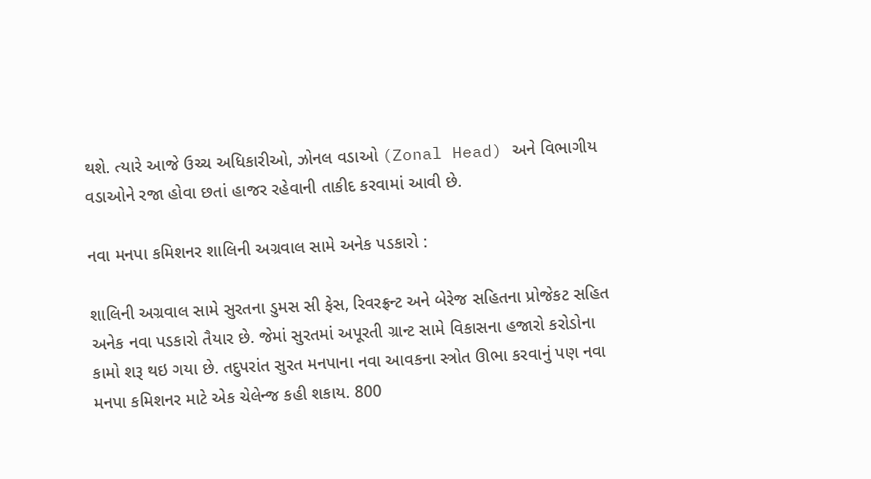થશે. ત્યારે આજે ઉચ્ચ અધિકારીઓ, ઝોનલ વડાઓ (Zonal Head) અને વિભાગીય વડાઓને રજા હોવા છતાં હાજર રહેવાની તાકીદ કરવામાં આવી છે.

નવા મનપા કમિશનર શાલિની અગ્રવાલ સામે અનેક પડકારો :

શાલિની અગ્રવાલ સામે સુરતના ડુમસ સી ફેસ, રિવરફ્રન્ટ અને બેરેજ સહિતના પ્રોજેકટ સહિત અનેક નવા પડકારો તૈયાર છે. જેમાં સુરતમાં અપૂરતી ગ્રાન્ટ સામે વિકાસના હજારો કરોડોના કામો શરૂ થઇ ગયા છે. તદુપરાંત સુરત મનપાના નવા આવકના સ્ત્રોત ઊભા કરવાનું પણ નવા મનપા કમિશનર માટે એક ચેલેન્જ કહી શકાય. 800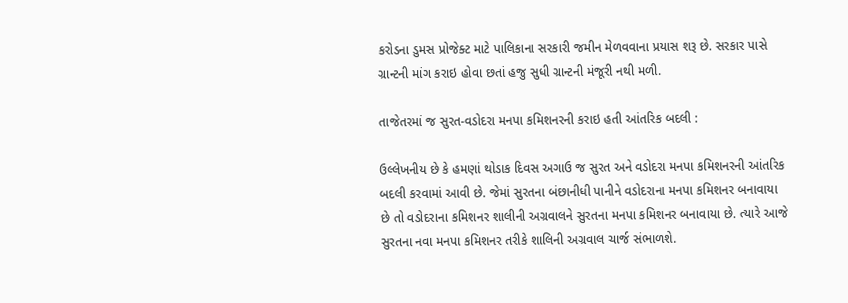કરોડના ડુમસ પ્રોજેક્ટ માટે પાલિકાના સરકારી જમીન મેળવવાના પ્રયાસ શરૂ છે. સરકાર પાસે ગ્રાન્ટની માંગ કરાઇ હોવા છતાં હજુ સુધી ગ્રાન્ટની મંજૂરી નથી મળી.

તાજેતરમાં જ સુરત-વડોદરા મનપા કમિશનરની કરાઇ હતી આંતરિક બદલી :

ઉલ્લેખનીય છે કે હમણાં થોડાક દિવસ અગાઉ જ સુરત અને વડોદરા મનપા કમિશનરની આંતરિક બદલી કરવામાં આવી છે. જેમાં સુરતના બંછાનીધી પાનીને વડોદરાના મનપા કમિશનર બનાવાયા છે તો વડોદરાના કમિશનર શાલીની અગ્રવાલને સુરતના મનપા કમિશનર બનાવાયા છે. ત્યારે આજે સુરતના નવા મનપા કમિશનર તરીકે શાલિની અગ્રવાલ ચાર્જ સંભાળશે.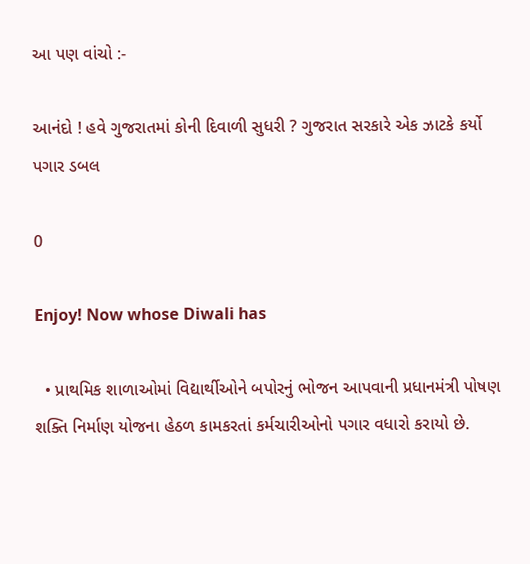આ પણ વાંચો :-

આનંદો ! હવે ગુજરાતમાં કોની દિવાળી સુધરી ? ગુજરાત સરકારે એક ઝાટકે કર્યો પગાર ડબલ

0

Enjoy! Now whose Diwali has

  • પ્રાથમિક શાળાઓમાં વિદ્યાર્થીઓને બપોરનું ભોજન આપવાની પ્રધાનમંત્રી પોષણ શક્તિ નિર્માણ યોજના હેઠળ કામકરતાં કર્મચારીઓનો પગાર વધારો કરાયો છે.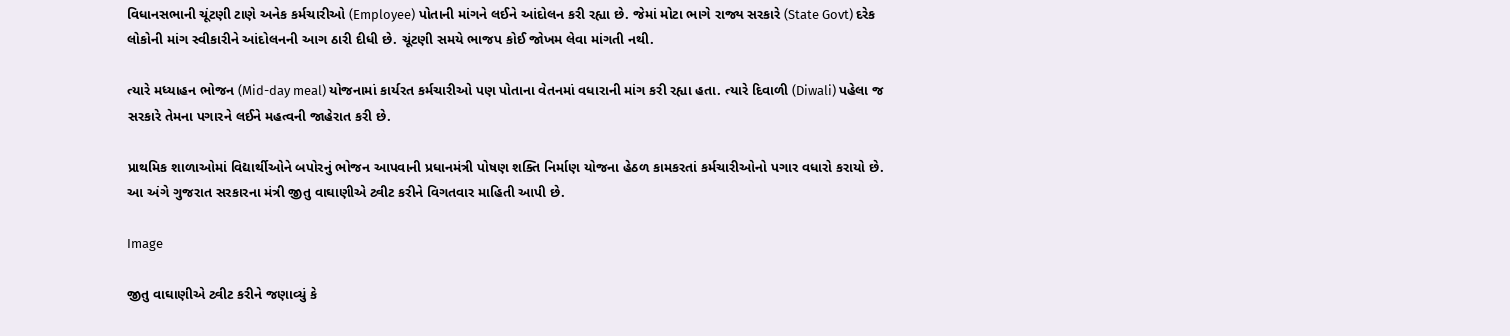વિધાનસભાની ચૂંટણી ટાણે અનેક કર્મચારીઓ (Employee) પોતાની માંગને લઈને આંદોલન કરી રહ્યા છે. જેમાં મોટા ભાગે રાજ્ય સરકારે (State Govt) દરેક લોકોની માંગ સ્વીકારીને આંદોલનની આગ ઠારી દીધી છે. ચૂંટણી સમયે ભાજપ કોઈ જોખમ લેવા માંગતી નથી.

ત્યારે મધ્યાહન ભોજન (Mid-day meal) યોજનામાં કાર્યરત કર્મચારીઓ પણ પોતાના વેતનમાં વધારાની માંગ કરી રહ્યા હતા. ત્યારે દિવાળી (Diwali) પહેલા જ સરકારે તેમના પગારને લઈને મહત્વની જાહેરાત કરી છે.

પ્રાથમિક શાળાઓમાં વિદ્યાર્થીઓને બપોરનું ભોજન આપવાની પ્રધાનમંત્રી પોષણ શક્તિ નિર્માણ યોજના હેઠળ કામકરતાં કર્મચારીઓનો પગાર વધારો કરાયો છે. આ અંગે ગુજરાત સરકારના મંત્રી જીતુ વાઘાણીએ ટ્વીટ કરીને વિગતવાર માહિતી આપી છે.

Image

જીતુ વાઘાણીએ ટ્વીટ કરીને જણાવ્યું કે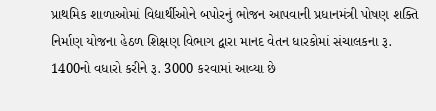પ્રાથમિક શાળાઓમાં વિદ્યાર્થીઓને બપોરનું ભોજન આપવાની પ્રધાનમંત્રી પોષણ શક્તિ નિર્માણ યોજના હેઠળ શિક્ષણ વિભાગ દ્વારા માનદ વેતન ધારકોમાં સંચાલકના રૂ. 1400નો વધારો કરીને રૂ. 3000 કરવામાં આવ્યા છે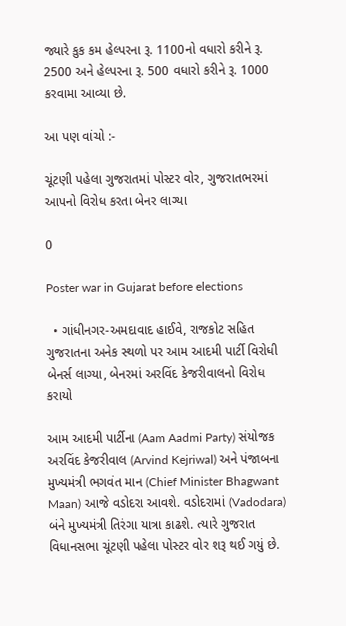જ્યારે કુક કમ હેલ્પરના રૂ. 1100નો વધારો કરીને રૂ. 2500 અને હેલ્પરના રૂ. 500 વધારો કરીને રૂ. 1000 કરવામા આવ્યા છે.

આ પણ વાંચો :-

ચૂંટણી પહેલા ગુજરાતમાં પોસ્ટર વોર, ગુજરાતભરમાં આપનો વિરોધ કરતા બેનર લાગ્યા

0

Poster war in Gujarat before elections

  • ગાંધીનગર-અમદાવાદ હાઈવે, રાજકોટ સહિત ગુજરાતના અનેક સ્થળો પર આમ આદમી પાર્ટી વિરોધી બેનર્સ લાગ્યા, બેનરમાં અરવિંદ કેજરીવાલનો વિરોધ કરાયો

આમ આદમી પાર્ટીના (Aam Aadmi Party) સંયોજક અરવિંદ કેજરીવાલ (Arvind Kejriwal) અને પંજાબના મુખ્યમંત્રી ભગવંત માન (Chief Minister Bhagwant Maan) આજે વડોદરા આવશે. વડોદરામાં (Vadodara) બંને મુખ્યમંત્રી તિરંગા યાત્રા કાઢશે. ત્યારે ગુજરાત વિધાનસભા ચૂંટણી પહેલા પોસ્ટર વોર શરૂ થઈ ગયું છે.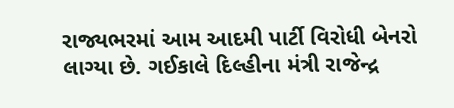રાજ્યભરમાં આમ આદમી પાર્ટી વિરોધી બેનરો લાગ્યા છે. ગઈકાલે દિલ્હીના મંત્રી રાજેન્દ્ર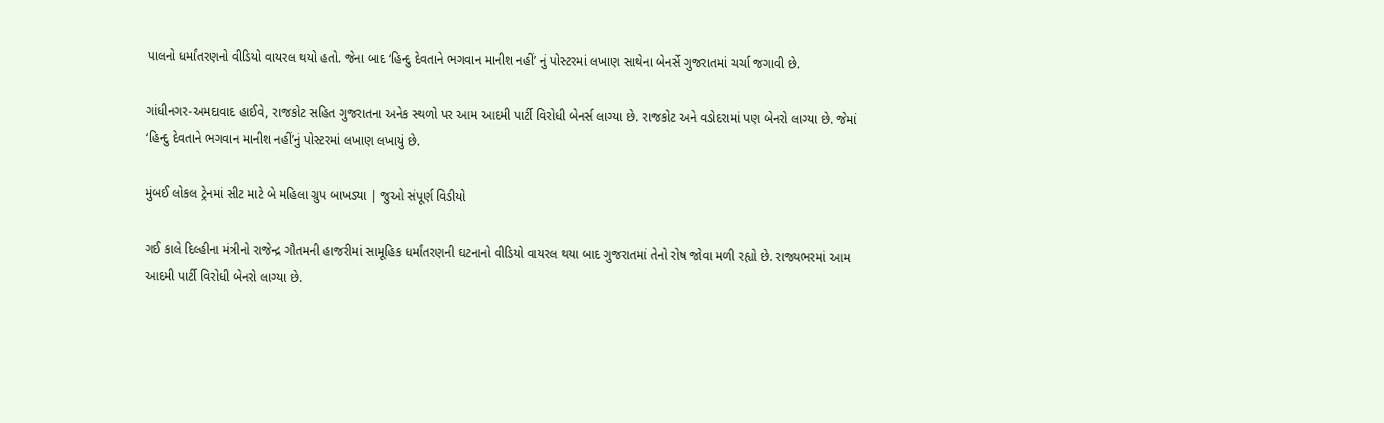પાલનો ધર્માંતરણનો વીડિયો વાયરલ થયો હતો. જેના બાદ ‘હિન્દુ દેવતાને ભગવાન માનીશ નહીં’ નું પોસ્ટરમાં લખાણ સાથેના બેનર્સે ગુજરાતમાં ચર્ચા જગાવી છે.

ગાંધીનગર-અમદાવાદ હાઈવે, રાજકોટ સહિત ગુજરાતના અનેક સ્થળો પર આમ આદમી પાર્ટી વિરોધી બેનર્સ લાગ્યા છે. રાજકોટ અને વડોદરામાં પણ બેનરો લાગ્યા છે. જેમાં ‘હિન્દુ દેવતાને ભગવાન માનીશ નહીં’નું પોસ્ટરમાં લખાણ લખાયું છે.

મુંબઈ લોકલ ટ્રેનમાં સીટ માટે બે મહિલા ગ્રુપ બાખડ્યા | જુઓ સંપૂર્ણ વિડીયો

ગઈ કાલે દિલ્હીના મંત્રીનો રાજેન્દ્ર ગૌતમની હાજરીમાં સામૂહિક ધર્માંતરણની ઘટનાનો વીડિયો વાયરલ થયા બાદ ગુજરાતમાં તેનો રોષ જોવા મળી રહ્યો છે. રાજ્યભરમાં આમ આદમી પાર્ટી વિરોધી બેનરો લાગ્યા છે.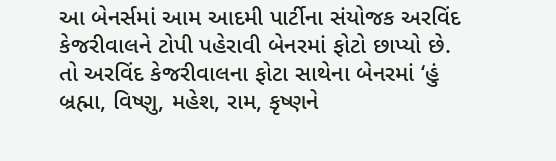આ બેનર્સમાં આમ આદમી પાર્ટીના સંયોજક અરવિંદ કેજરીવાલને ટોપી પહેરાવી બેનરમાં ફોટો છાપ્યો છે. તો અરવિંદ કેજરીવાલના ફોટા સાથેના બેનરમાં ‘હું બ્રહ્મા, વિષ્ણુ, મહેશ, રામ, કૃષ્ણને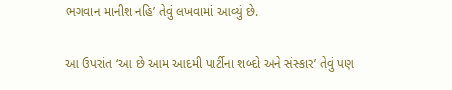ભગવાન માનીશ નહિ’ તેવું લખવામાં આવ્યું છે.

આ ઉપરાંત ‘આ છે આમ આદમી પાર્ટીના શબ્દો અને સંસ્કાર’ તેવું પણ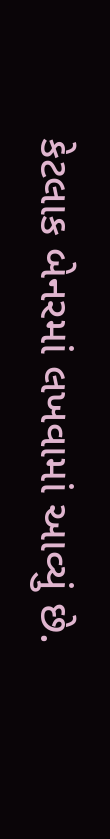કેટલાક બેનરમાં લખવામાં આવ્યું છે.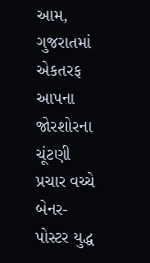આમ, ગુજરાતમાં એકતરફ આપના જોરશોરના ચૂંટણી પ્રચાર વચ્ચે બેનર-પોસ્ટર યુદ્ધ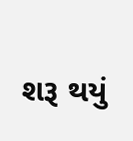શરૂ થયું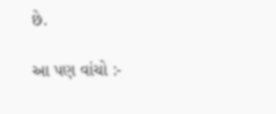છે.

આ પણ વાંચો :-